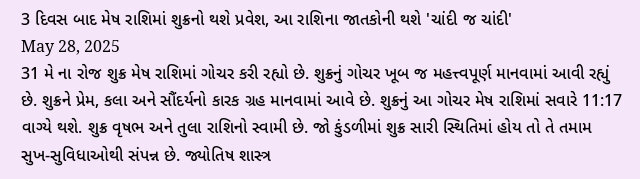3 દિવસ બાદ મેષ રાશિમાં શુક્રનો થશે પ્રવેશ, આ રાશિના જાતકોની થશે 'ચાંદી જ ચાંદી'
May 28, 2025
31 મે ના રોજ શુક્ર મેષ રાશિમાં ગોચર કરી રહ્યો છે. શુક્રનું ગોચર ખૂબ જ મહત્ત્વપૂર્ણ માનવામાં આવી રહ્યું છે. શુક્રને પ્રેમ, કલા અને સૌંદર્યનો કારક ગ્રહ માનવામાં આવે છે. શુક્રનું આ ગોચર મેષ રાશિમાં સવારે 11:17 વાગ્યે થશે. શુક્ર વૃષભ અને તુલા રાશિનો સ્વામી છે. જો કુંડળીમાં શુક્ર સારી સ્થિતિમાં હોય તો તે તમામ સુખ-સુવિધાઓથી સંપન્ન છે. જ્યોતિષ શાસ્ત્ર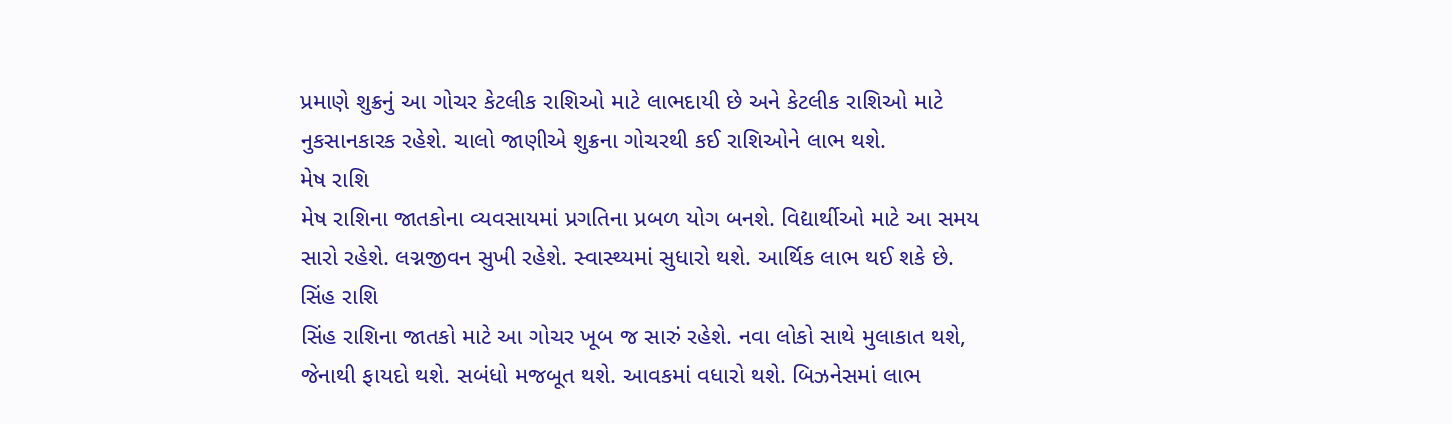પ્રમાણે શુક્રનું આ ગોચર કેટલીક રાશિઓ માટે લાભદાયી છે અને કેટલીક રાશિઓ માટે નુકસાનકારક રહેશે. ચાલો જાણીએ શુક્રના ગોચરથી કઈ રાશિઓને લાભ થશે.
મેષ રાશિ
મેષ રાશિના જાતકોના વ્યવસાયમાં પ્રગતિના પ્રબળ યોગ બનશે. વિદ્યાર્થીઓ માટે આ સમય સારો રહેશે. લગ્નજીવન સુખી રહેશે. સ્વાસ્થ્યમાં સુધારો થશે. આર્થિક લાભ થઈ શકે છે.
સિંહ રાશિ
સિંહ રાશિના જાતકો માટે આ ગોચર ખૂબ જ સારું રહેશે. નવા લોકો સાથે મુલાકાત થશે, જેનાથી ફાયદો થશે. સબંધો મજબૂત થશે. આવકમાં વધારો થશે. બિઝનેસમાં લાભ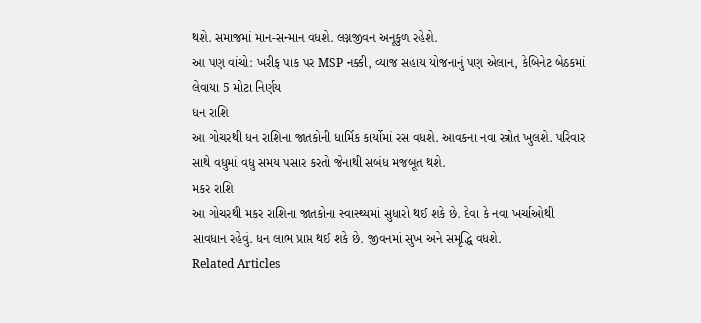થશે. સમાજમાં માન-સન્માન વધશે. લગ્નજીવન અનૂકુળ રહેશે.
આ પણ વાંચો: ખરીફ પાક પર MSP નક્કી, વ્યાજ સહાય યોજનાનું પણ એલાન, કેબિનેટ બેઠકમાં લેવાયા 5 મોટા નિર્ણય
ધન રાશિ
આ ગોચરથી ધન રાશિના જાતકોની ધાર્મિક કાર્યોમાં રસ વધશે. આવકના નવા સ્ત્રોત ખુલશે. પરિવાર સાથે વધુમાં વધુ સમય પસાર કરતો જેનાથી સબંધ મજબૂત થશે.
મકર રાશિ
આ ગોચરથી મકર રાશિના જાતકોના સ્વાસ્થ્યમાં સુધારો થઈ શકે છે. દેવા કે નવા ખર્ચાઓથી સાવધાન રહેવું. ધન લાભ પ્રાપ્ત થઈ શકે છે. જીવનમાં સુખ અને સમૃદ્ધિ વધશે.
Related Articles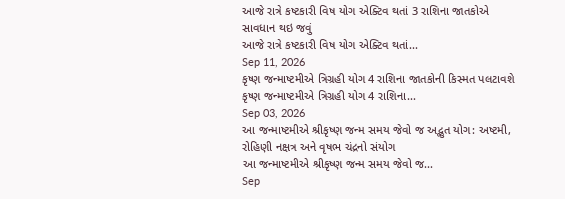આજે રાત્રે કષ્ટકારી વિષ યોગ એક્ટિવ થતાં 3 રાશિના જાતકોએ સાવધાન થઇ જવું
આજે રાત્રે કષ્ટકારી વિષ યોગ એક્ટિવ થતાં...
Sep 11, 2026
કૃષ્ણ જન્માષ્ટમીએ ત્રિગ્રહી યોગ 4 રાશિના જાતકોની કિસ્મત પલટાવશે
કૃષ્ણ જન્માષ્ટમીએ ત્રિગ્રહી યોગ 4 રાશિના...
Sep 03, 2026
આ જન્માષ્ટમીએ શ્રીકૃષ્ણ જન્મ સમય જેવો જ અદ્ભુત યોગ: અષ્ટમી, રોહિણી નક્ષત્ર અને વૃષભ ચંદ્રનો સંયોગ
આ જન્માષ્ટમીએ શ્રીકૃષ્ણ જન્મ સમય જેવો જ...
Sep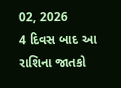02, 2026
4 દિવસ બાદ આ રાશિના જાતકો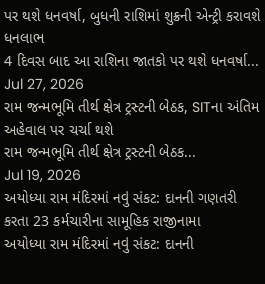પર થશે ધનવર્ષા, બુધની રાશિમાં શુક્રની એન્ટ્રી કરાવશે ધનલાભ
4 દિવસ બાદ આ રાશિના જાતકો પર થશે ધનવર્ષા...
Jul 27, 2026
રામ જન્મભૂમિ તીર્થ ક્ષેત્ર ટ્રસ્ટની બેઠક, SITના અંતિમ અહેવાલ પર ચર્ચા થશે
રામ જન્મભૂમિ તીર્થ ક્ષેત્ર ટ્રસ્ટની બેઠક...
Jul 19, 2026
અયોધ્યા રામ મંદિરમાં નવું સંકટ: દાનની ગણતરી કરતા 23 કર્મચારીના સામૂહિક રાજીનામા
અયોધ્યા રામ મંદિરમાં નવું સંકટ: દાનની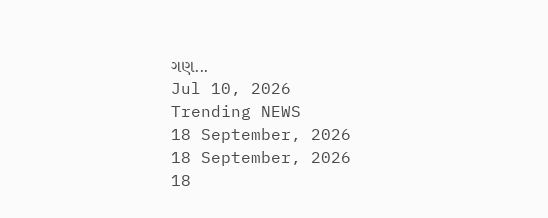ગણ...
Jul 10, 2026
Trending NEWS
18 September, 2026
18 September, 2026
18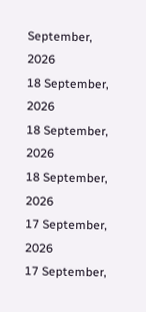September, 2026
18 September, 2026
18 September, 2026
18 September, 2026
17 September, 2026
17 September,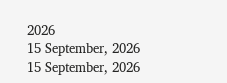2026
15 September, 2026
15 September, 2026